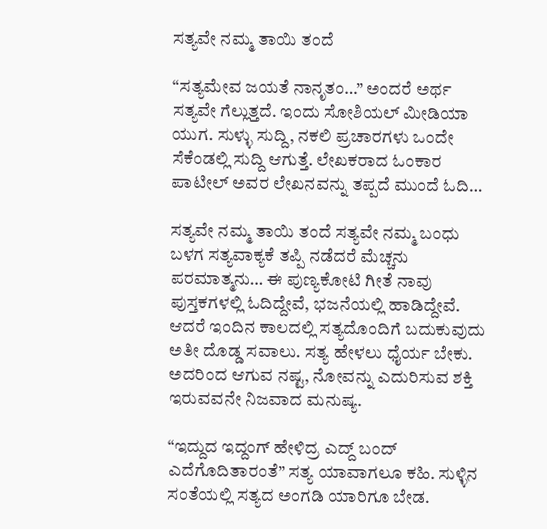ಸತ್ಯವೇ ನಮ್ಮ ತಾಯಿ ತಂದೆ

“ಸತ್ಯಮೇವ ಜಯತೆ ನಾನೃತಂ…” ಅಂದರೆ ಅರ್ಥ ಸತ್ಯವೇ ಗೆಲ್ಲುತ್ತದೆ. ಇಂದು ಸೋಶಿಯಲ್ ಮೀಡಿಯಾ ಯುಗ. ಸುಳ್ಳು ಸುದ್ದಿ, ನಕಲಿ ಪ್ರಚಾರಗಳು ಒಂದೇ ಸೆಕೆಂಡಲ್ಲಿ ಸುದ್ದಿ ಆಗುತ್ತೆ. ಲೇಖಕರಾದ ಓಂಕಾರ ಪಾಟೀಲ್ ಅವರ ಲೇಖನವನ್ನು ತಪ್ಪದೆ ಮುಂದೆ ಓದಿ…

ಸತ್ಯವೇ ನಮ್ಮ ತಾಯಿ ತಂದೆ ಸತ್ಯವೇ ನಮ್ಮ ಬಂಧು ಬಳಗ ಸತ್ಯವಾಕ್ಯಕೆ ತಪ್ಪಿ ನಡೆದರೆ ಮೆಚ್ಚನು ಪರಮಾತ್ಮನು… ಈ ಪುಣ್ಯಕೋಟಿ ಗೀತೆ ನಾವು ಪುಸ್ತಕಗಳಲ್ಲಿ ಓದಿದ್ದೇವೆ, ಭಜನೆಯಲ್ಲಿ ಹಾಡಿದ್ದೇವೆ. ಆದರೆ ಇಂದಿನ ಕಾಲದಲ್ಲಿ ಸತ್ಯದೊಂದಿಗೆ ಬದುಕುವುದು ಅತೀ ದೊಡ್ಡ ಸವಾಲು. ಸತ್ಯ ಹೇಳಲು ಧೈರ್ಯ ಬೇಕು. ಅದರಿಂದ ಆಗುವ ನಷ್ಟ, ನೋವನ್ನು ಎದುರಿಸುವ ಶಕ್ತಿ ಇರುವವನೇ ನಿಜವಾದ ಮನುಷ್ಯ.

“ಇದ್ದುದ ಇದ್ದಂಗ್ ಹೇಳಿದ್ರ ಎದ್ದ್ ಬಂದ್ ಎದೆಗೊದಿತಾರಂತೆ” ಸತ್ಯ ಯಾವಾಗಲೂ ಕಹಿ. ಸುಳ್ಳಿನ ಸಂತೆಯಲ್ಲಿ ಸತ್ಯದ ಅಂಗಡಿ ಯಾರಿಗೂ ಬೇಡ.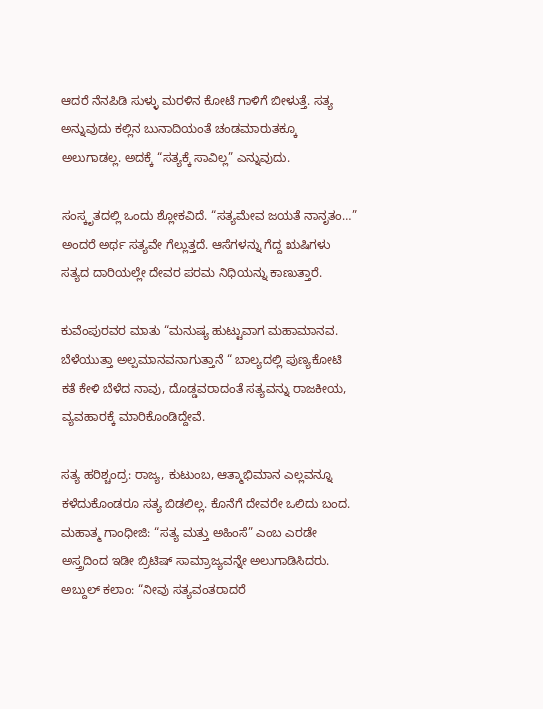ಆದರೆ ನೆನಪಿಡಿ ಸುಳ್ಳು ಮರಳಿನ ಕೋಟೆ ಗಾಳಿಗೆ ಬೀಳುತ್ತೆ. ಸತ್ಯ ಅನ್ನುವುದು ಕಲ್ಲಿನ ಬುನಾದಿಯಂತೆ ಚಂಡಮಾರುತಕ್ಕೂ ಅಲುಗಾಡಲ್ಲ. ಅದಕ್ಕೆ “ಸತ್ಯಕ್ಕೆ ಸಾವಿಲ್ಲ” ಎನ್ನುವುದು.

ಸಂಸ್ಕೃತದಲ್ಲಿ ಒಂದು ಶ್ಲೋಕವಿದೆ. “ಸತ್ಯಮೇವ ಜಯತೆ ನಾನೃತಂ…” ಅಂದರೆ ಅರ್ಥ ಸತ್ಯವೇ ಗೆಲ್ಲುತ್ತದೆ. ಆಸೆಗಳನ್ನು ಗೆದ್ದ ಋಷಿಗಳು ಸತ್ಯದ ದಾರಿಯಲ್ಲೇ ದೇವರ ಪರಮ ನಿಧಿಯನ್ನು ಕಾಣುತ್ತಾರೆ.

ಕುವೆಂಪುರವರ ಮಾತು “ಮನುಷ್ಯ ಹುಟ್ಟುವಾಗ ಮಹಾಮಾನವ. ಬೆಳೆಯುತ್ತಾ ಅಲ್ಪಮಾನವನಾಗುತ್ತಾನೆ “ ಬಾಲ್ಯದಲ್ಲಿ ಪುಣ್ಯಕೋಟಿ ಕತೆ ಕೇಳಿ ಬೆಳೆದ ನಾವು, ದೊಡ್ಡವರಾದಂತೆ ಸತ್ಯವನ್ನು ರಾಜಕೀಯ, ವ್ಯವಹಾರಕ್ಕೆ ಮಾರಿಕೊಂಡಿದ್ದೇವೆ.

ಸತ್ಯ ಹರಿಶ್ಚಂದ್ರ: ರಾಜ್ಯ, ಕುಟುಂಬ, ಆತ್ಮಾಭಿಮಾನ ಎಲ್ಲವನ್ನೂ ಕಳೆದುಕೊಂಡರೂ ಸತ್ಯ ಬಿಡಲಿಲ್ಲ. ಕೊನೆಗೆ ದೇವರೇ ಒಲಿದು ಬಂದ. ಮಹಾತ್ಮ ಗಾಂಧೀಜಿ: “ಸತ್ಯ ಮತ್ತು ಅಹಿಂಸೆ” ಎಂಬ ಎರಡೇ ಅಸ್ತ್ರದಿಂದ ಇಡೀ ಬ್ರಿಟಿಷ್ ಸಾಮ್ರಾಜ್ಯವನ್ನೇ ಅಲುಗಾಡಿಸಿದರು. ಅಬ್ದುಲ್ ಕಲಾಂ: “ನೀವು ಸತ್ಯವಂತರಾದರೆ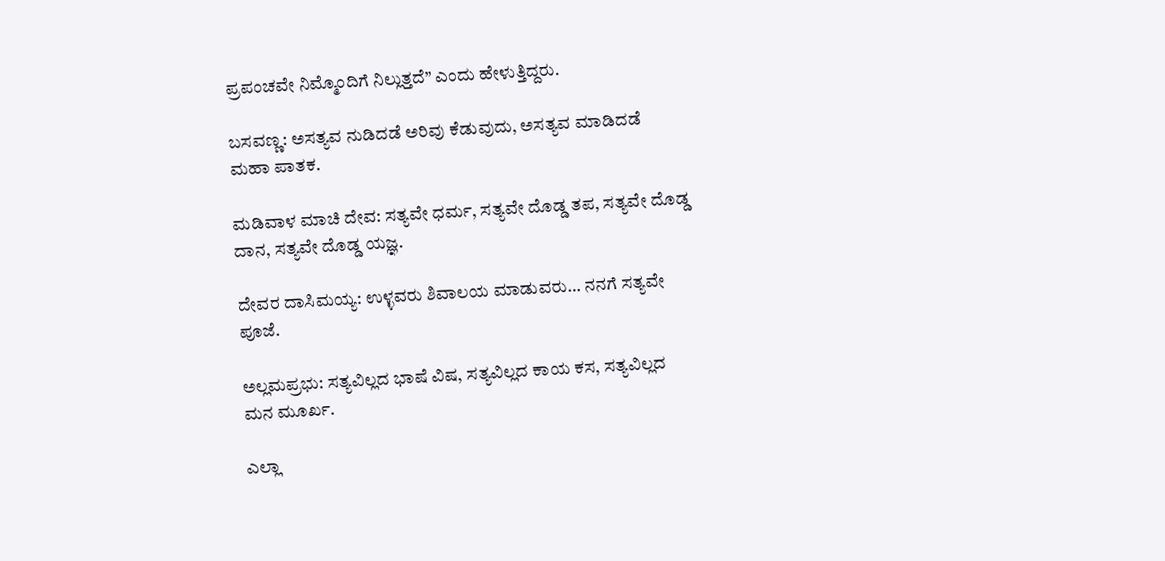ಪ್ರಪಂಚವೇ ನಿಮ್ಮೊಂದಿಗೆ ನಿಲ್ಲುತ್ತದೆ” ಎಂದು ಹೇಳುತ್ತಿದ್ದರು.

ಬಸವಣ್ಣ: ಅಸತ್ಯವ ನುಡಿದಡೆ ಅರಿವು ಕೆಡುವುದು, ಅಸತ್ಯವ ಮಾಡಿದಡೆ ಮಹಾ ಪಾತಕ.

ಮಡಿವಾಳ ಮಾಚಿ ದೇವ: ಸತ್ಯವೇ ಧರ್ಮ, ಸತ್ಯವೇ ದೊಡ್ಡ ತಪ, ಸತ್ಯವೇ ದೊಡ್ಡ ದಾನ, ಸತ್ಯವೇ ದೊಡ್ಡ ಯಜ್ಞ.

ದೇವರ ದಾಸಿಮಯ್ಯ: ಉಳ್ಳವರು ಶಿವಾಲಯ ಮಾಡುವರು… ನನಗೆ ಸತ್ಯವೇ ಪೂಜೆ.

ಅಲ್ಲಮಪ್ರಭು: ಸತ್ಯವಿಲ್ಲದ ಭಾಷೆ ವಿಷ, ಸತ್ಯವಿಲ್ಲದ ಕಾಯ ಕಸ, ಸತ್ಯವಿಲ್ಲದ ಮನ ಮೂರ್ಖ.

ಎಲ್ಲಾ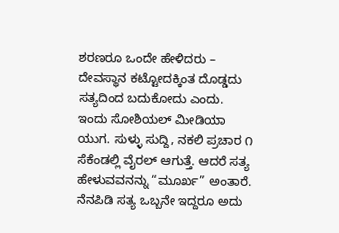ಶರಣರೂ ಒಂದೇ ಹೇಳಿದರು – ದೇವಸ್ಥಾನ ಕಟ್ಟೋದಕ್ಕಿಂತ ದೊಡ್ಡದು ಸತ್ಯದಿಂದ ಬದುಕೋದು ಎಂದು. ಇಂದು ಸೋಶಿಯಲ್ ಮೀಡಿಯಾ ಯುಗ. ಸುಳ್ಳು ಸುದ್ದಿ, ನಕಲಿ ಪ್ರಚಾರ ೧ ಸೆಕೆಂಡಲ್ಲಿ ವೈರಲ್ ಆಗುತ್ತೆ. ಆದರೆ ಸತ್ಯ ಹೇಳುವವನನ್ನು “ಮೂರ್ಖ” ಅಂತಾರೆ. ನೆನಪಿಡಿ ಸತ್ಯ ಒಬ್ಬನೇ ಇದ್ದರೂ ಅದು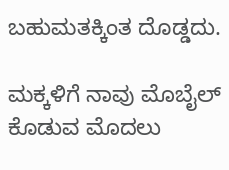ಬಹುಮತಕ್ಕಿಂತ ದೊಡ್ಡದು.

ಮಕ್ಕಳಿಗೆ ನಾವು ಮೊಬೈಲ್ ಕೊಡುವ ಮೊದಲು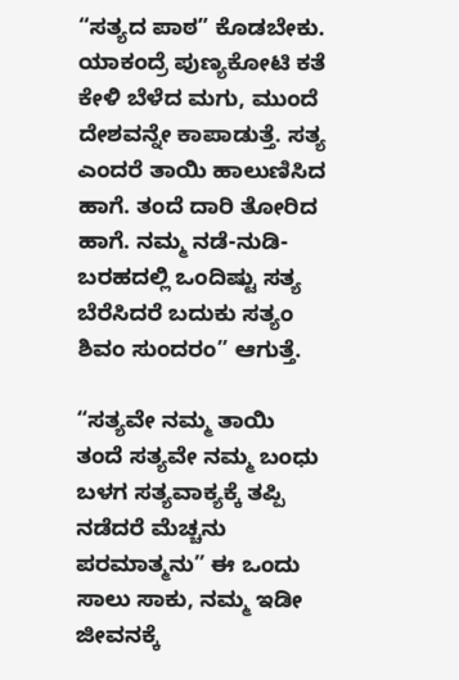“ಸತ್ಯದ ಪಾಠ” ಕೊಡಬೇಕು. ಯಾಕಂದ್ರೆ ಪುಣ್ಯಕೋಟಿ ಕತೆ ಕೇಳಿ ಬೆಳೆದ ಮಗು, ಮುಂದೆ ದೇಶವನ್ನೇ ಕಾಪಾಡುತ್ತೆ. ಸತ್ಯ ಎಂದರೆ ತಾಯಿ ಹಾಲುಣಿಸಿದ ಹಾಗೆ. ತಂದೆ ದಾರಿ ತೋರಿದ ಹಾಗೆ. ನಮ್ಮ ನಡೆ-ನುಡಿ-ಬರಹದಲ್ಲಿ ಒಂದಿಷ್ಟು ಸತ್ಯ ಬೆರೆಸಿದರೆ ಬದುಕು ಸತ್ಯಂ ಶಿವಂ ಸುಂದರಂ” ಆಗುತ್ತೆ.

“ಸತ್ಯವೇ ನಮ್ಮ ತಾಯಿ ತಂದೆ ಸತ್ಯವೇ ನಮ್ಮ ಬಂಧು ಬಳಗ ಸತ್ಯವಾಕ್ಯಕ್ಕೆ ತಪ್ಪಿ ನಡೆದರೆ ಮೆಚ್ಚನು ಪರಮಾತ್ಮನು” ಈ ಒಂದು ಸಾಲು ಸಾಕು, ನಮ್ಮ ಇಡೀ ಜೀವನಕ್ಕೆ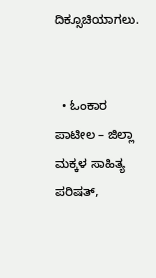ದಿಕ್ಸೂಚಿಯಾಗಲು.


  • ಓಂಕಾರ ಪಾಟೀಲ – ಜಿಲ್ಲಾ ಮಕ್ಕಳ ಸಾಹಿತ್ಯ ಪರಿಷತ್,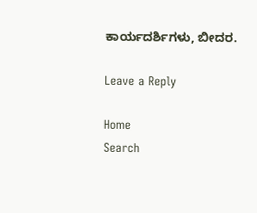ಕಾರ್ಯದರ್ಶಿಗಳು, ಬೀದರ.

Leave a Reply

Home
Search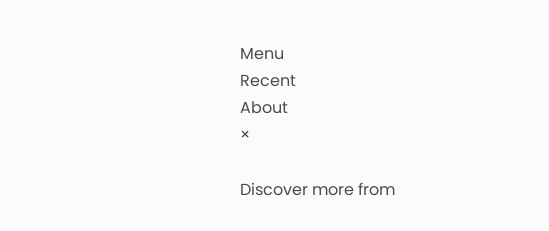Menu
Recent
About
×

Discover more from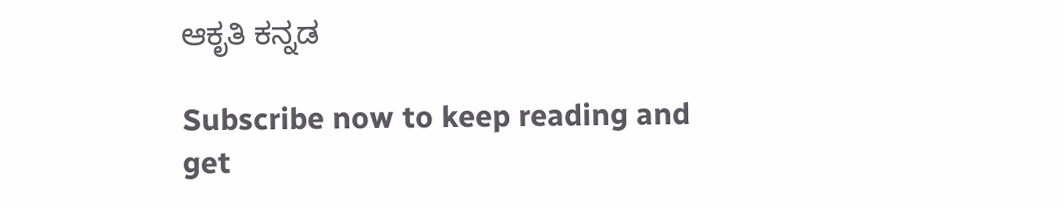ಆಕೃತಿ ಕನ್ನಡ

Subscribe now to keep reading and get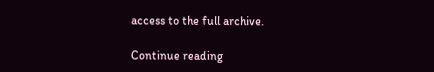access to the full archive.

Continue reading